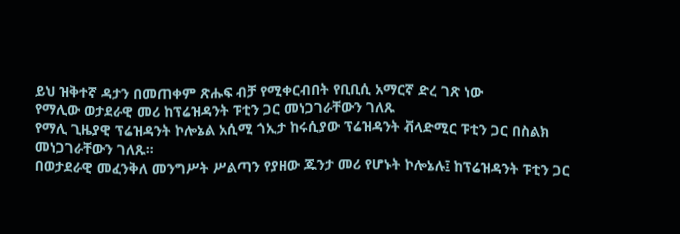ይህ ዝቅተኛ ዳታን በመጠቀም ጽሑፍ ብቻ የሚቀርብበት የቢቢሲ አማርኛ ድረ ገጽ ነው
የማሊው ወታደራዊ መሪ ከፕሬዝዳንት ፑቲን ጋር መነጋገራቸውን ገለጹ
የማሊ ጊዜያዊ ፕሬዝዳንት ኮሎኔል አሲሚ ጎኢታ ከሩሲያው ፕሬዝዳንት ቭላድሚር ፑቲን ጋር በስልክ መነጋገራቸውን ገለጹ።
በወታደራዊ መፈንቅለ መንግሥት ሥልጣን የያዘው ጁንታ መሪ የሆኑት ኮሎኔሉ፤ ከፕሬዝዳንት ፑቲን ጋር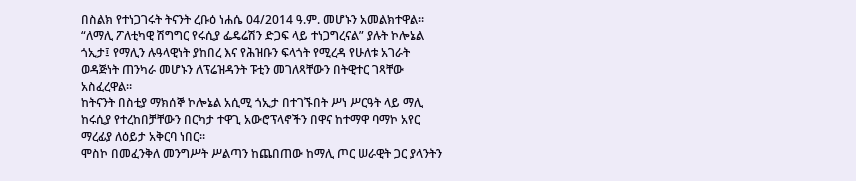በስልክ የተነጋገሩት ትናንት ረቡዕ ነሐሴ 04/2014 ዓ.ም. መሆኑን አመልክተዋል።
“ለማሊ ፖለቲካዊ ሽግግር የሩሲያ ፌዴሬሽን ድጋፍ ላይ ተነጋግረናል” ያሉት ኮሎኔል ጎኢታ፤ የማሊን ሉዓላዊነት ያከበረ እና የሕዝቡን ፍላጎት የሚረዳ የሁለቱ አገራት ወዳጅነት ጠንካራ መሆኑን ለፕሬዝዳንት ፑቲን መገለጻቸውን በትዊተር ገጻቸው አስፈረዋል።
ከትናንት በስቲያ ማክሰኞ ኮሎኔል አሲሚ ጎኢታ በተገኙበት ሥነ ሥርዓት ላይ ማሊ ከሩሲያ የተረከበቻቸውን በርካታ ተዋጊ አውሮፕላኖችን በዋና ከተማዋ ባማኮ አየር ማረፊያ ለዕይታ አቅርባ ነበር።
ሞስኮ በመፈንቅለ መንግሥት ሥልጣን ከጨበጠው ከማሊ ጦር ሠራዊት ጋር ያላንትን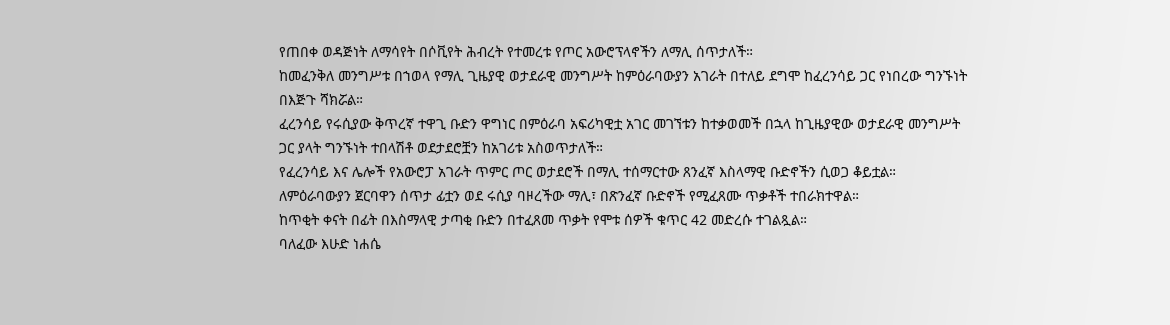የጠበቀ ወዳጅነት ለማሳየት በሶቪየት ሕብረት የተመረቱ የጦር አውሮፕላኖችን ለማሊ ሰጥታለች።
ከመፈንቅለ መንግሥቱ በኀወላ የማሊ ጊዜያዊ ወታደራዊ መንግሥት ከምዕራባውያን አገራት በተለይ ደግሞ ከፈረንሳይ ጋር የነበረው ግንኙነት በእጅጉ ሻክሯል።
ፈረንሳይ የሩሲያው ቅጥረኛ ተዋጊ ቡድን ዋግነር በምዕራባ አፍሪካዊቷ አገር መገኘቱን ከተቃወመች በኋላ ከጊዜያዊው ወታደራዊ መንግሥት ጋር ያላት ግንኙነት ተበላሽቶ ወደታደሮቿን ከአገሪቱ አስወጥታለች።
የፈረንሳይ እና ሌሎች የአውሮፓ አገራት ጥምር ጦር ወታደሮች በማሊ ተሰማርተው ጸንፈኛ እስላማዊ ቡድኖችን ሲወጋ ቆይቷል።
ለምዕራባውያን ጀርባዋን ሰጥታ ፊቷን ወደ ሩሲያ ባዞረችው ማሊ፣ በጽንፈኛ ቡድኖች የሚፈጸሙ ጥቃቶች ተበራክተዋል።
ከጥቂት ቀናት በፊት በእስማላዊ ታጣቂ ቡድን በተፈጸመ ጥቃት የሞቱ ሰዎች ቁጥር 42 መድረሱ ተገልጿል።
ባለፈው እሁድ ነሐሴ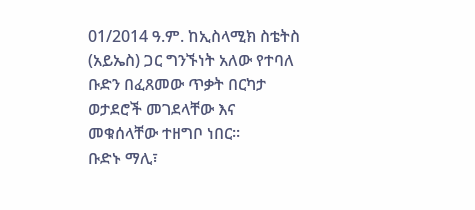01/2014 ዓ.ም. ከኢስላሚክ ስቴትስ (አይኤስ) ጋር ግንኙነት አለው የተባለ ቡድን በፈጸመው ጥቃት በርካታ ወታደሮች መገደላቸው እና መቁሰላቸው ተዘግቦ ነበር።
ቡድኑ ማሊ፣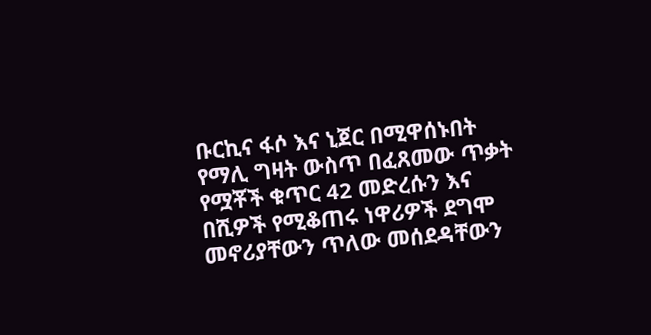ቡርኪና ፋሶ እና ኒጀር በሚዋሰኑበት የማሊ ግዛት ውስጥ በፈጸመው ጥቃት የሟቾች ቁጥር 42 መድረሱን እና በሺዎች የሚቆጠሩ ነዋሪዎች ደግሞ መኖሪያቸውን ጥለው መሰደዳቸውን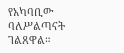የአካባቢው ባለሥልጣናት ገልጸዋል።